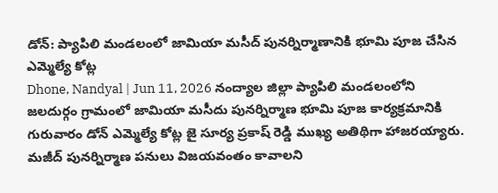డోన్: ప్యాపిలి మండలంలో జామియా మసీద్ పునర్నిర్మాణానికి భూమి పూజ చేసిన ఎమ్మెల్యే కోట్ల
Dhone, Nandyal | Jun 11, 2026 నంద్యాల జిల్లా ప్యాపిలి మండలంలోని జలదుర్గం గ్రామంలో జామియా మసీదు పునర్నిర్మాణ భూమి పూజ కార్యక్రమానికి గురువారం డోన్ ఎమ్మెల్యే కోట్ల జై సూర్య ప్రకాష్ రెడ్డి ముఖ్య అతిథిగా హాజరయ్యారు. మజీద్ పునర్నిర్మాణ పనులు విజయవంతం కావాలని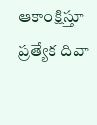ఆకాంక్షిస్తూ ప్రత్యేక దివా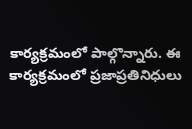కార్యక్రమంలో పాల్గొన్నారు. ఈ కార్యక్రమంలో ప్రజాప్రతినిధులు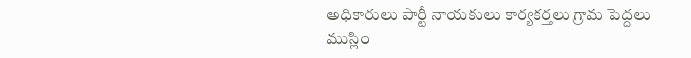అధికారులు పార్టీ నాయకులు కార్యకర్తలు గ్రామ పెద్దలు ముస్లిం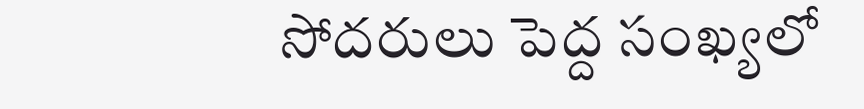సోదరులు పెద్ద సంఖ్యలో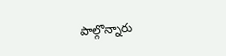పాల్గొన్నారు